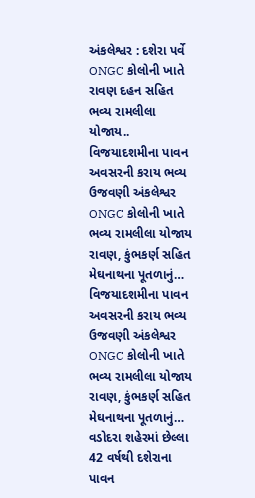અંકલેશ્વર : દશેરા પર્વે ONGC કોલોની ખાતે રાવણ દહન સહિત ભવ્ય રામલીલા યોજાય..
વિજયાદશમીના પાવન અવસરની કરાય ભવ્ય ઉજવણી અંકલેશ્વર ONGC કોલોની ખાતે ભવ્ય રામલીલા યોજાય રાવણ, કુંભકર્ણ સહિત મેઘનાથના પૂતળાનું…
વિજયાદશમીના પાવન અવસરની કરાય ભવ્ય ઉજવણી અંકલેશ્વર ONGC કોલોની ખાતે ભવ્ય રામલીલા યોજાય રાવણ, કુંભકર્ણ સહિત મેઘનાથના પૂતળાનું…
વડોદરા શહેરમાં છેલ્લા 42 વર્ષથી દશેરાના પાવન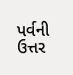પર્વની ઉત્તર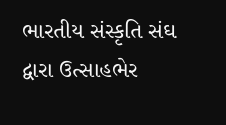ભારતીય સંસ્કૃતિ સંઘ દ્વારા ઉત્સાહભેર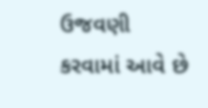ઉજવણી કરવામાં આવે છે